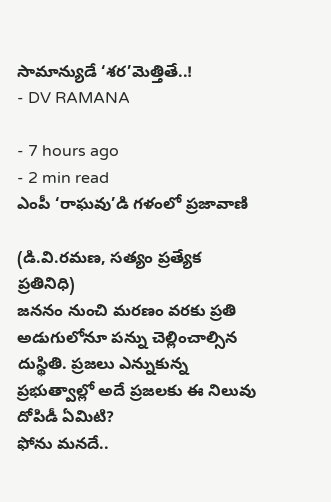సామాన్యుడే ‘శర’మెత్తితే..!
- DV RAMANA

- 7 hours ago
- 2 min read
ఎంపీ ‘రాఘవు’డి గళంలో ప్రజావాణి

(డి.వి.రమణ, సత్యం ప్రత్యేక ప్రతినిధి)
జననం నుంచి మరణం వరకు ప్రతి అడుగులోనూ పన్ను చెల్లించాల్సిన దుస్థితి. ప్రజలు ఎన్నుకున్న ప్రభుత్వాల్లో అదే ప్రజలకు ఈ నిలువు దోపిడీ ఏమిటి?
ఫోను మనదే..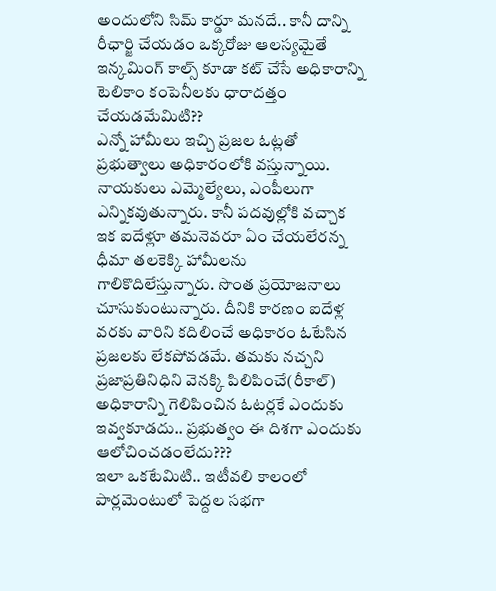అందులోని సిమ్ కార్డూ మనదే.. కానీ దాన్ని రీఛార్జి చేయడం ఒక్కరోజు ఆలస్యమైతే ఇన్కమింగ్ కాల్స్ కూడా కట్ చేసే అధికారాన్ని టెలికాం కంపెనీలకు ధారాదత్తం చేయడమేమిటి??
ఎన్నో హామీలు ఇచ్చి ప్రజల ఓట్లతో ప్రభుత్వాలు అధికారంలోకి వస్తున్నాయి. నాయకులు ఎమ్మెల్యేలు, ఎంపీలుగా ఎన్నికవుతున్నారు. కానీ పదవుల్లోకి వచ్చాక ఇక ఐదేళ్లూ తమనెవరూ ఏం చేయలేరన్న ధీమా తలకెక్కి హామీలను గాలికొదిలేస్తున్నారు. సొంత ప్రయోజనాలు చూసుకుంటున్నారు. దీనికి కారణం ఐదేళ్ల వరకు వారిని కదిలించే అధికారం ఓటేసిన ప్రజలకు లేకపోవడమే. తమకు నచ్చని ప్రజాప్రతినిధిని వెనక్కి పిలిపించే(రీకాల్) అధికారాన్ని గెలిపించిన ఓటర్లకే ఎందుకు ఇవ్వకూడదు.. ప్రభుత్వం ఈ దిశగా ఎందుకు ఆలోచించడంలేదు???
ఇలా ఒకటేమిటి.. ఇటీవలి కాలంలో పార్లమెంటులో పెద్దల సభగా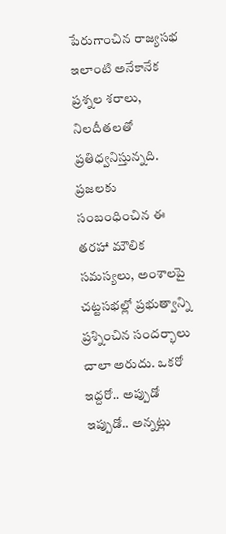పేరుగాంచిన రాజ్యసభ ఇలాంటి అనేకానేక ప్రశ్నల శరాలు, నిలదీతలతో ప్రతిధ్వనిస్తున్నది. ప్రజలకు సంబంధించిన ఈ తరహా మౌలిక సమస్యలు, అంశాలపై చట్టసభల్లో ప్రభుత్వాన్ని ప్రశ్నించిన సందర్భాలు చాలా అరుదు. ఒకరో ఇద్దరో.. అప్పుడో ఇప్పుడో.. అన్నట్లు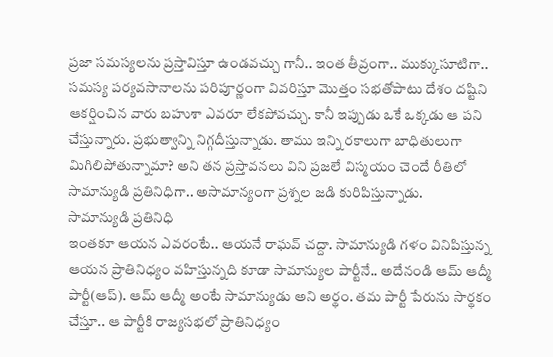ప్రజా సమస్యలను ప్రస్తావిస్తూ ఉండవచ్చు గానీ.. ఇంత తీవ్రంగా.. ముక్కుసూటిగా.. సమస్య పర్యవసానాలను పరిపూర్ణంగా వివరిస్తూ మొత్తం సభతోపాటు దేశం దష్టిని ఆకర్షించిన వారు బహుశా ఎవరూ లేకపోవచ్చు. కానీ ఇప్పుడు ఒకే ఒక్కడు ఆ పని చేస్తున్నారు. ప్రభుత్వాన్ని నిగ్గదీస్తున్నాడు. తాము ఇన్ని రకాలుగా బాధితులుగా మిగిలిపోతున్నామా? అని తన ప్రస్తావనలు విని ప్రజలే విస్మయం చెందే రీతిలో సామాన్యుడి ప్రతినిధిగా.. అసామాన్యంగా ప్రశ్నల జడి కురిపిస్తున్నాడు.
సామాన్యుడి ప్రతినిధి
ఇంతకూ ఆయన ఎవరంటే.. ఆయనే రాఘవ్ చద్దా. సామాన్యుడి గళం వినిపిస్తున్న ఆయన ప్రాతినిధ్యం వహిస్తున్నది కూడా సామాన్యుల పార్టీనే.. అదేనండి ఆమ్ ఆద్మీ పార్టీ(ఆప్). ఆమ్ ఆద్మీ అంటే సామాన్యుడు అని అర్థం. తమ పార్టీ పేరును సార్థకం చేస్తూ.. ఆ పార్టీకి రాజ్యసభలో ప్రాతినిధ్యం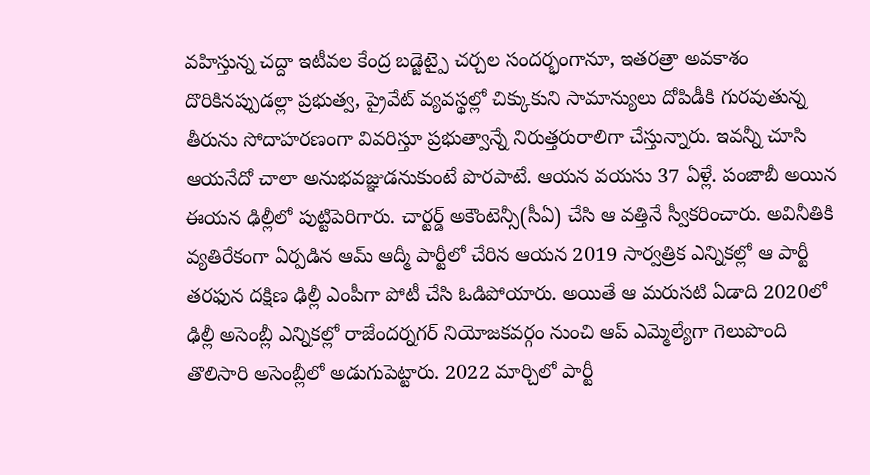వహిస్తున్న చద్దా ఇటీవల కేంద్ర బడ్జెట్పై చర్చల సందర్భంగానూ, ఇతరత్రా అవకాశం దొరికినప్పుడల్లా ప్రభుత్వ, ప్రైవేట్ వ్యవస్థల్లో చిక్కుకుని సామాన్యులు దోపిడీకి గురవుతున్న తీరును సోదాహరణంగా వివరిస్తూ ప్రభుత్వాన్నే నిరుత్తరురాలిగా చేస్తున్నారు. ఇవన్నీ చూసి ఆయనేదో చాలా అనుభవజ్ఞుడనుకుంటే పొరపాటే. ఆయన వయసు 37 ఏళ్లే. పంజాబీ అయిన ఈయన ఢిల్లీలో పుట్టిపెరిగారు. చార్టర్డ్ అకౌంటెన్సీ(సీఏ) చేసి ఆ వత్తినే స్వీకరించారు. అవినీతికి వ్యతిరేకంగా ఏర్పడిన ఆమ్ ఆద్మీ పార్టీలో చేరిన ఆయన 2019 సార్వత్రిక ఎన్నికల్లో ఆ పార్టీ తరఫున దక్షిణ ఢిల్లీ ఎంపీగా పోటీ చేసి ఓడిపోయారు. అయితే ఆ మరుసటి ఏడాది 2020లో ఢిల్లీ అసెంబ్లీ ఎన్నికల్లో రాజేందర్నగర్ నియోజకవర్గం నుంచి ఆప్ ఎమ్మెల్యేగా గెలుపొంది తొలిసారి అసెంబ్లీలో అడుగుపెట్టారు. 2022 మార్చిలో పార్టీ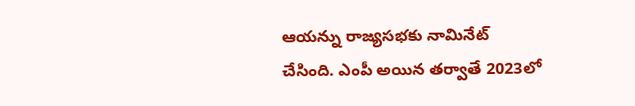ఆయన్ను రాజ్యసభకు నామినేట్ చేసింది. ఎంపీ అయిన తర్వాతే 2023లో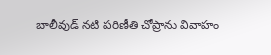బాలీవుడ్ నటి పరిణీతి చోప్రాను వివాహం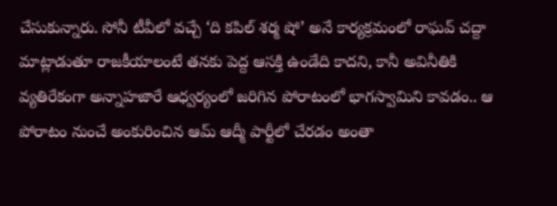చేసుకున్నారు. సోనీ టీవీలో వచ్చే ‘ది కపిల్ శర్మ షో’ అనే కార్యక్రమంలో రాఘవ్ చద్దా మాట్లాడుతూ రాజకీయాలంటే తనకు పెద్ద ఆసక్తి ఉండేది కాదని, కానీ అవినీతికి వ్యతిరేకంగా అన్నాహజారే ఆధ్వర్యంలో జరిగిన పోరాటంలో భాగస్వామిని కావడం.. ఆ పోరాటం నుంచే అంకురించిన ఆమ్ ఆద్మీ పార్టీలో చేరడం అంతా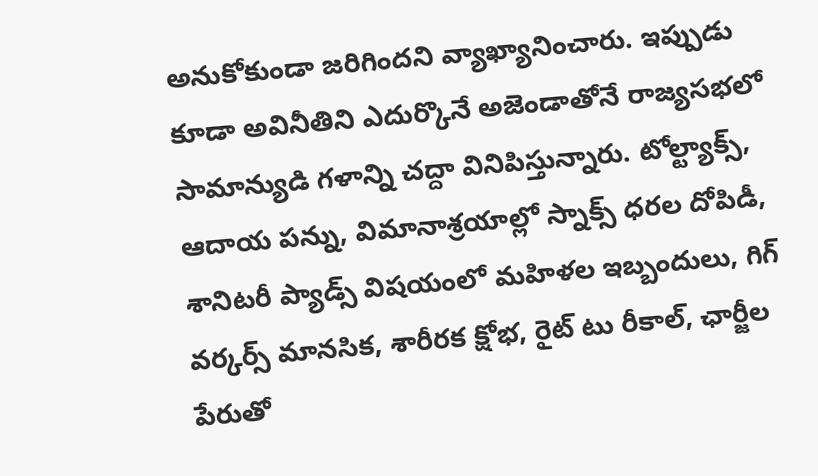అనుకోకుండా జరిగిందని వ్యాఖ్యానించారు. ఇప్పుడు కూడా అవినీతిని ఎదుర్కొనే అజెండాతోనే రాజ్యసభలో సామాన్యుడి గళాన్ని చద్దా వినిపిస్తున్నారు. టోల్ట్యాక్స్, ఆదాయ పన్ను, విమానాశ్రయాల్లో స్నాక్స్ ధరల దోపిడీ, శానిటరీ ప్యాడ్స్ విషయంలో మహిళల ఇబ్బందులు, గిగ్ వర్కర్స్ మానసిక, శారీరక క్షోభ, రైట్ టు రీకాల్, ఛార్జీల పేరుతో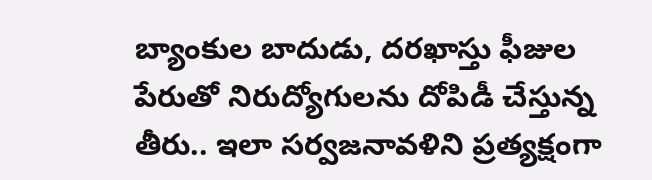బ్యాంకుల బాదుడు, దరఖాస్తు ఫీజుల పేరుతో నిరుద్యోగులను దోపిడీ చేస్తున్న తీరు.. ఇలా సర్వజనావళిని ప్రత్యక్షంగా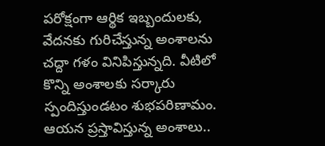పరోక్షంగా ఆర్థిక ఇబ్బందులకు, వేదనకు గురిచేస్తున్న అంశాలను చద్దా గళం వినిపిస్తున్నది. వీటిలో కొన్ని అంశాలకు సర్కారు స్పందిస్తుండటం శుభపరిణామం.
ఆయన ప్రస్తావిస్తున్న అంశాలు..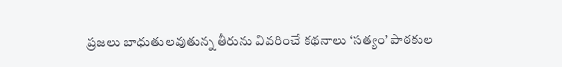ప్రజలు బాధుతులవుతున్న తీరును వివరించే కథనాలు ‘సత్యం’ పాఠకుల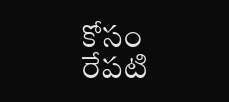కోసం రేపటి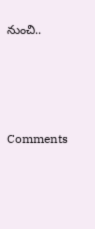నుంచి..






Comments